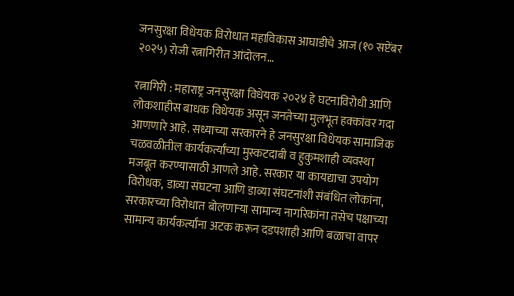जनसुरक्षा विधेयक विरोधात महाविकास आघाडीचे आज (१० सप्टेंबर २०२५) रोजी रत्नागिरीत आंदोलन…

रत्नागिरी : महाराष्ट्र जनसुरक्षा विधेयक २०२४ हे घटनाविरोधी आणि लोकशाहीस बाधक विधेयक असून जनतेच्या मुलभूत हक्कांवर गदा आणणारे आहे. सध्याच्या सरकारने हे जनसुरक्षा विधेयक सामाजिक चळवळीतील कार्यकर्त्यांच्या मुस्कटदाबी व हुकुमशाही व्यवस्था मजबूत करण्यासाठी आणले आहे. सरकार या कायद्याचा उपयोग विरोधक, डाव्या संघटना आणि डाव्या संघटनांशी संबंधित लोकांना, सरकारच्या विरोधात बोलणाऱ्या सामान्य नागरिकांना तसेच पक्षाच्या सामान्य कार्यकर्त्यांना अटक करून दडपशाही आणि बळाचा वापर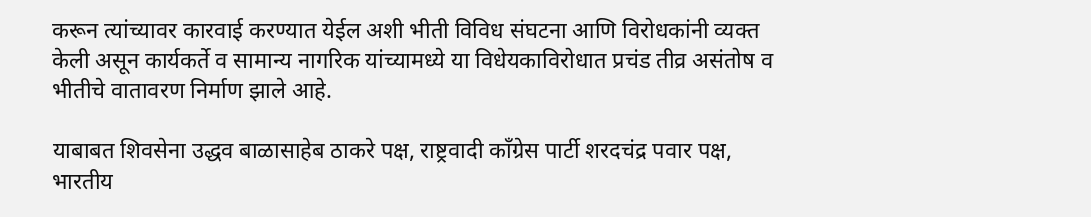करून त्यांच्यावर कारवाई करण्यात येईल अशी भीती विविध संघटना आणि विरोधकांनी व्यक्त केली असून कार्यकर्ते व सामान्य नागरिक यांच्यामध्ये या विधेयकाविरोधात प्रचंड तीव्र असंतोष व भीतीचे वातावरण निर्माण झाले आहे.

याबाबत शिवसेना उद्धव बाळासाहेब ठाकरे पक्ष, राष्ट्रवादी काँग्रेस पार्टी शरदचंद्र पवार पक्ष, भारतीय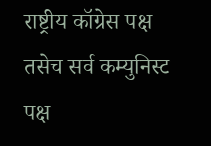राष्ट्रीय कॉग्रेस पक्ष तसेच सर्व कम्युनिस्ट पक्ष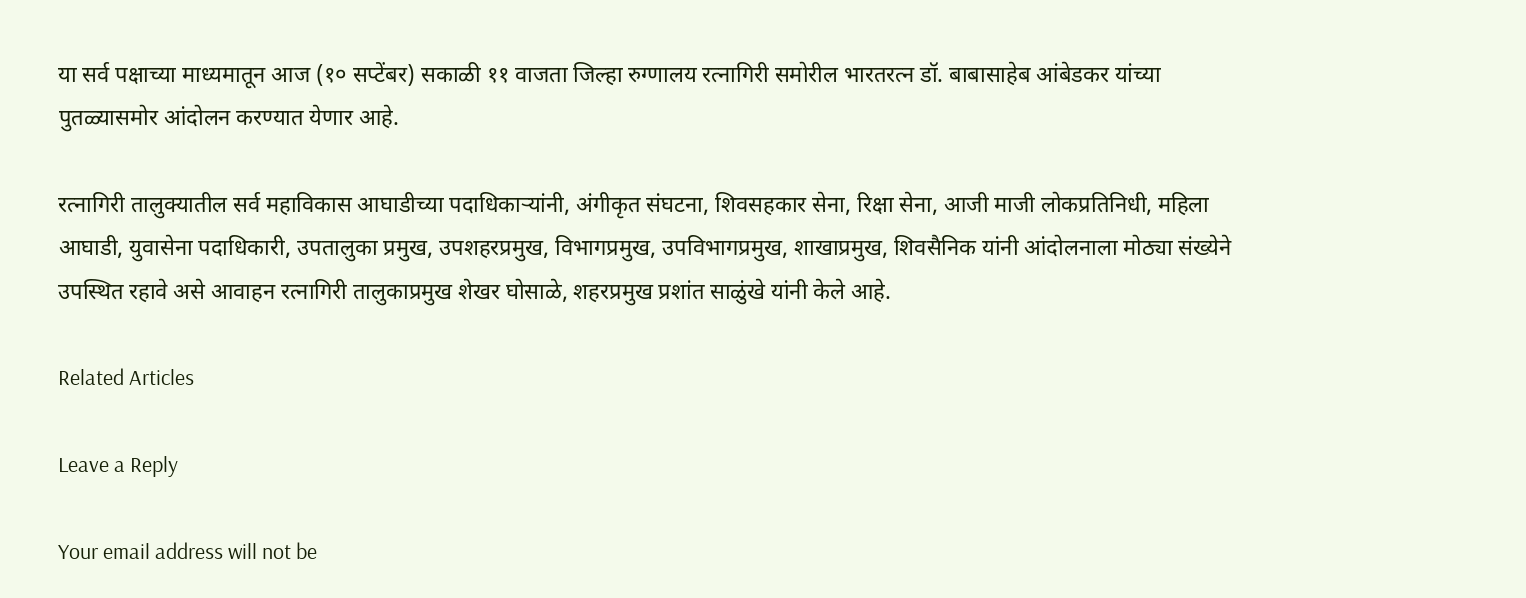या सर्व पक्षाच्या माध्यमातून आज (१० सप्टेंबर) सकाळी ११ वाजता जिल्हा रुग्णालय रत्नागिरी समोरील भारतरत्न डॉ. बाबासाहेब आंबेडकर यांच्या पुतळ्यासमोर आंदोलन करण्यात येणार आहे.

रत्नागिरी तालुक्यातील सर्व महाविकास आघाडीच्या पदाधिकाऱ्यांनी, अंगीकृत संघटना, शिवसहकार सेना, रिक्षा सेना, आजी माजी लोकप्रतिनिधी, महिला आघाडी, युवासेना पदाधिकारी, उपतालुका प्रमुख, उपशहरप्रमुख, विभागप्रमुख, उपविभागप्रमुख, शाखाप्रमुख, शिवसैनिक यांनी आंदोलनाला मोठ्या संख्येने उपस्थित रहावे असे आवाहन रत्नागिरी तालुकाप्रमुख शेखर घोसाळे, शहरप्रमुख प्रशांत साळुंखे यांनी केले आहे.

Related Articles

Leave a Reply

Your email address will not be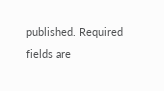published. Required fields are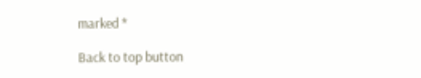marked *

Back to top button